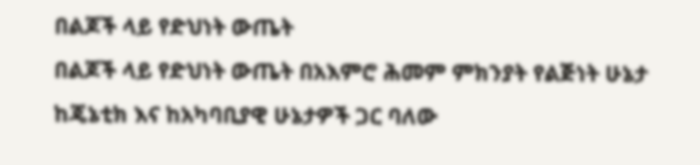በልጆች ላይ የድህነት ውጤት
በልጆች ላይ የድህነት ውጤት በአእምሮ ሕመም ምክንያት የልጅነት ሁኔታ ከጄኔቲክ እና ከአካባቢያዊ ሁኔታዎች ጋር ባለው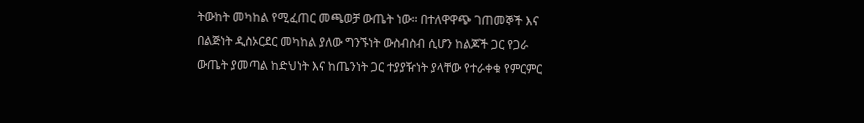ትውከት መካከል የሚፈጠር መጫወቻ ውጤት ነው። በተለዋዋጭ ገጠመኞች እና በልጅነት ዲስኦርደር መካከል ያለው ግንኙነት ውስብስብ ሲሆን ከልጆች ጋር የጋራ ውጤት ያመጣል ከድህነት እና ከጤንነት ጋር ተያያዥነት ያላቸው የተራቀቁ የምርምር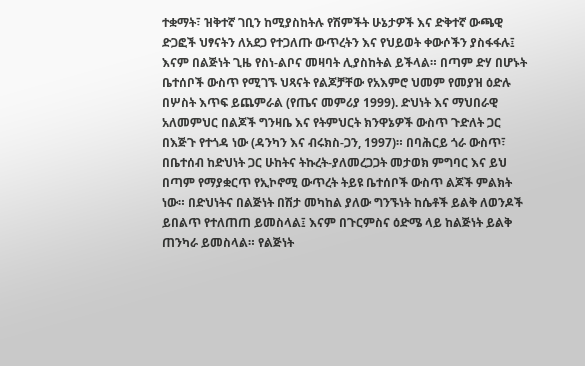ተቋማት፣ ዝቅተኛ ገቢን ከሚያስከትሉ የሽምችት ሁኔታዎች እና ድቅተኛ ውጫዊ ድጋፎች ህፃናትን ለአደጋ የተጋለጡ ውጥረትን እና የህይወት ቀውሶችን ያስፋፋሉ፤ እናም በልጅነት ጊዜ የስነ-ልቦና መዛባት ሊያስከትል ይችላል። በጣም ድሃ በሆኑት ቤተሰቦች ውስጥ የሚገኙ ህጻናት የልጆቻቸው የአእምሮ ህመም የመያዝ ዕድሉ በሦስት እጥፍ ይጨምራል (የጤና መምሪያ 1999). ድህነት እና ማህበራዊ አለመምህር በልጆች ግንዛቤ እና የትምህርት ክንዋኔዎች ውስጥ ጉድለት ጋር በእጅጉ የተጎዳ ነው (ዳንካን እና ብሩክስ-ጋን, 1997)። በባሕርይ ጎራ ውስጥ፣ በቤተሰብ ከድህነት ጋር ሁከትና ትኩረት-ያለመረጋጋት መታወክ ምግባር እና ይህ በጣም የማያቋርጥ የኢኮኖሚ ውጥረት ትይዩ ቤተሰቦች ውስጥ ልጆች ምልክት ነው። በድህነትና በልጅነት በሽታ መካከል ያለው ግንኙነት ከሴቶች ይልቅ ለወንዶች ይበልጥ የተለጠጠ ይመስላል፤ እናም በጉርምስና ዕድሜ ላይ ከልጅነት ይልቅ ጠንካራ ይመስላል። የልጅነት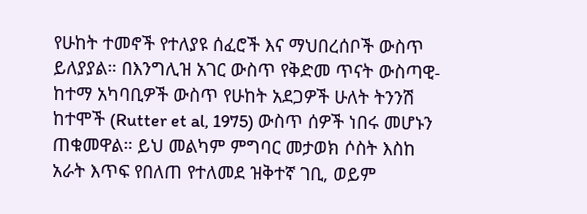የሁከት ተመኖች የተለያዩ ሰፈሮች እና ማህበረሰቦች ውስጥ ይለያያል። በእንግሊዝ አገር ውስጥ የቅድመ ጥናት ውስጣዊ-ከተማ አካባቢዎች ውስጥ የሁከት አደጋዎች ሁለት ትንንሽ ከተሞች (Rutter et al, 1975) ውስጥ ሰዎች ነበሩ መሆኑን ጠቁመዋል። ይህ መልካም ምግባር መታወክ ሶስት እስከ አራት እጥፍ የበለጠ የተለመደ ዝቅተኛ ገቢ, ወይም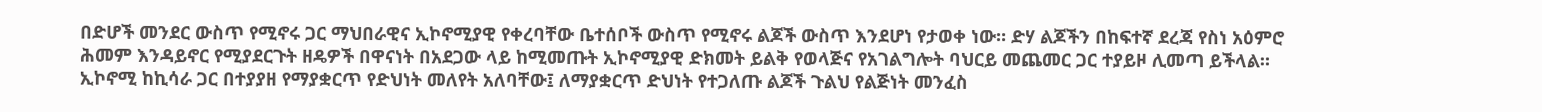በድሆች መንደር ውስጥ የሚኖሩ ጋር ማህበራዊና ኢኮኖሚያዊ የቀረባቸው ቤተሰቦች ውስጥ የሚኖሩ ልጆች ውስጥ እንደሆነ የታወቀ ነው። ድሃ ልጆችን በከፍተኛ ደረጃ የስነ አዕምሮ ሕመም እንዳይኖር የሚያደርጉት ዘዴዎች በዋናነት በአደጋው ላይ ከሚመጡት ኢኮኖሚያዊ ድክመት ይልቅ የወላጅና የአገልግሎት ባህርይ መጨመር ጋር ተያይዞ ሊመጣ ይችላል። ኢኮኖሚ ከኪሳራ ጋር በተያያዘ የማያቋርጥ የድህነት መለየት አለባቸው፤ ለማያቋርጥ ድህነት የተጋለጡ ልጆች ጉልህ የልጅነት መንፈስ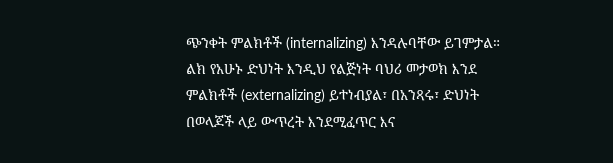ጭንቀት ምልክቶች (internalizing) እንዳሉባቸው ይገምታል። ልክ የአሁኑ ድህነት እንዲህ የልጅነት ባህሪ መታወክ እንደ ምልክቶች (externalizing) ይተነብያል፣ በአንጻሩ፣ ድህነት በወላጆች ላይ ውጥረት እንደሚፈጥር እና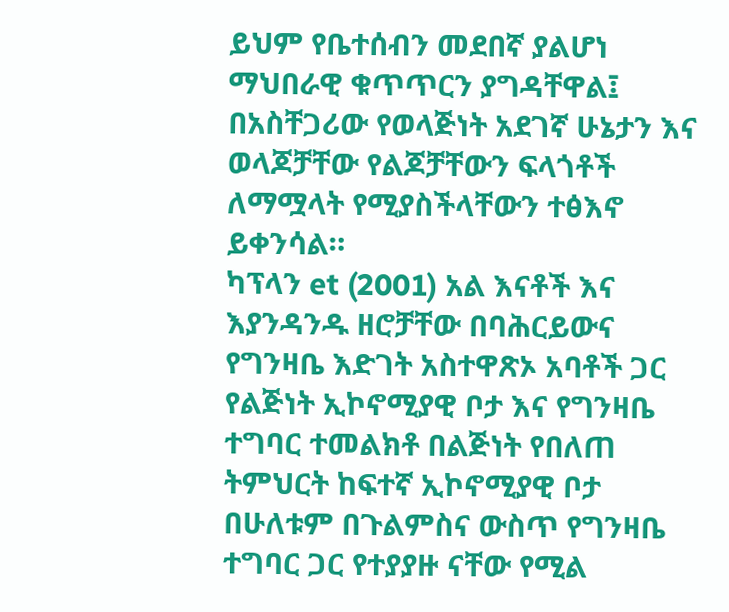ይህም የቤተሰብን መደበኛ ያልሆነ ማህበራዊ ቁጥጥርን ያግዳቸዋል፤ በአስቸጋሪው የወላጅነት አደገኛ ሁኔታን እና ወላጆቻቸው የልጆቻቸውን ፍላጎቶች ለማሟላት የሚያስችላቸውን ተፅእኖ ይቀንሳል።
ካፕላን et (2001) አል እናቶች እና እያንዳንዱ ዘሮቻቸው በባሕርይውና የግንዛቤ እድገት አስተዋጽኦ አባቶች ጋር የልጅነት ኢኮኖሚያዊ ቦታ እና የግንዛቤ ተግባር ተመልክቶ በልጅነት የበለጠ ትምህርት ከፍተኛ ኢኮኖሚያዊ ቦታ በሁለቱም በጉልምስና ውስጥ የግንዛቤ ተግባር ጋር የተያያዙ ናቸው የሚል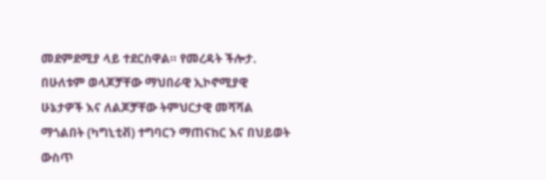መደምደሚያ ላይ ተደርስዋል። የመረዳት ችሎታ. በሁለቱም ወላጆቻቸው ማህበራዊ ኢኮኖሚያዊ ሁኔታዎች እና ለልጆቻቸው ትምህርታዊ መሻሻል ማጎልበት (ካግኒቲቭ) ተግባርን ማጠናከር እና በህይወት ውስጥ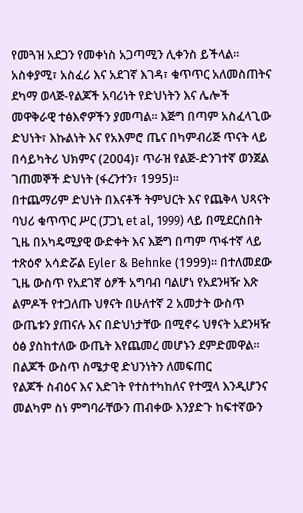የመጓዝ አደጋን የመቀነስ አጋጣሚን ሊቀንስ ይችላል። አስቀያሚ፣ አስፈሪ እና አደገኛ እገዳ፣ ቁጥጥር አለመስጠትና ደካማ ወላጅ-የልጆች አባሪነት የድህነትን እና ሌሎች መዋቅራዊ ተፅእኖዎችን ያመጣል። እጅግ በጣም አስፈላጊው ድህነት፣ እኩልነት እና የአእምሮ ጤና በካምብሪጅ ጥናት ላይ በሳይካትሪ ህክምና (2004)፣ ጥራዝ የልጅ-ድንገተኛ ወንጀል ገጠመኞች ድህነት (ፋረንተን፣ 1995)።
በተጨማሪም ድህነት በእናቶች ትምህርት እና የጨቅላ ህጻናት ባህሪ ቁጥጥር ሥር (ፓጋኒ et al, 1999) ላይ በሚደርስበት ጊዜ በአካዴሚያዊ ውድቀት እና እጅግ በጣም ጥፋተኛ ላይ ተጽዕኖ አሳድሯል Eyler & Behnke (1999)። በተለመደው ጊዜ ውስጥ የአደገኛ ዕፆች አግባብ ባልሆነ የአደንዛዥ እጽ ልምዶች የተጋለጡ ህፃናት በሁለተኛ 2 አመታት ውስጥ ውጤቱን ያጠናሉ እና በድህነታቸው በሚኖሩ ህፃናት አደንዛዥ ዕፅ ያስከተለው ውጤት እየጨመረ መሆኑን ደምድመዋል።
በልጆች ውስጥ ስሜታዊ ድህንነትን ለመፍጠር
የልጆች ስብዕና እና እድገት የተስተካከለና የተሟላ እንዲሆንና መልካም ስነ ምግባራቸውን ጠብቀው እንያድጉ ከፍተኛውን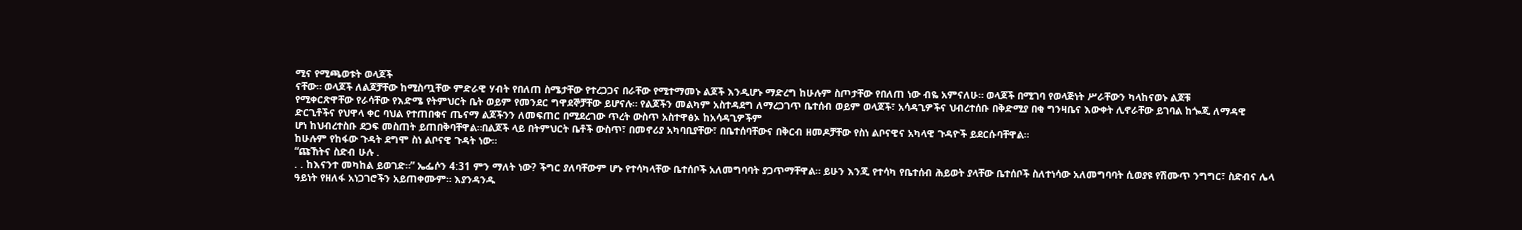ሚና የሚጫወቱት ወላጆች
ናቸው። ወላጆች ለልጆቻቸው ከሚስጧቸው ምድራዊ ሃብት የበለጠ ስሜታቸው የተረጋጋና በራቸው የሚተማመኑ ልጆች እንዲሆኑ ማድረግ ከሁሉም ስጦታቸው የበለጠ ነው ብዬ አምናለሁ። ወላጆች በሚገባ የወላጅነት ሥራቸውን ካላከናወኑ ልጆቹ
የሚቀርጽዋቸው የራሳቸው የእድሜ የትምህርት ቤት ወይም የመንደር ግዋደኞቻቸው ይሆናሉ። የልጆችን መልካም አስተዳደግ ለማረጋገጥ ቤተሰብ ወይም ወላጆች፣ አሳዳጊዎችና ህብረተሰቡ በቅድሚያ በቂ ግንዛቤና እውቀት ሊኖራቸው ይገባል ከጐጂ ለማዳዊ ድርጊቶችና የህዋላ ቀር ባህል የተጠበቁና ጤናማ ልጆችንን ለመፍጠር በሚደረገው ጥረት ውስጥ አስተዋፅኦ ከአሳዳጊዎችም
ሆነ ከህብረተስቡ ደጋፍ መስጠት ይጠበቅባቸዋል።በልጆች ላይ በትምህርት ቤቶች ውስጥ፣ በመኖሪያ አካባቢያቸው፣ በቤተሰባቸውና በቅርብ ዘመዶቻቸው የስነ ልቦናዊና አካላዊ ጉዳዮች ይደርሱባቸዋል።
ከሁሉም የከፋው ጉዳት ደግሞ ስነ ልቦናዊ ጉዳት ነው።
“ጩኸትና ስድብ ሁሉ .
. . ከእናንተ መካከል ይወገድ።” ኤፌሶን 4:31 ምን ማለት ነው? ችግር ያለባቸውም ሆኑ የተሳካላቸው ቤተሰቦች አለመግባባት ያጋጥማቸዋል። ይሁን እንጂ የተሳካ የቤተሰብ ሕይወት ያላቸው ቤተሰቦች ስለተነሳው አለመግባባት ሲወያዩ የሽሙጥ ንግግር፣ ስድብና ሌላ ዓይነት የዘለፋ አነጋገሮችን አይጠቀሙም። እያንዳንዱ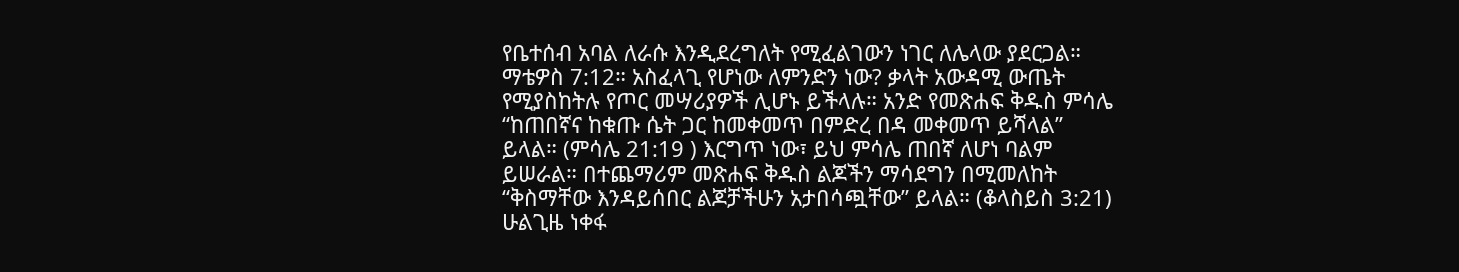የቤተሰብ አባል ለራሱ እንዲደረግለት የሚፈልገውን ነገር ለሌላው ያደርጋል። ማቴዎስ 7:12። አስፈላጊ የሆነው ለምንድን ነው? ቃላት አውዳሚ ውጤት የሚያስከትሉ የጦር መሣሪያዎች ሊሆኑ ይችላሉ። አንድ የመጽሐፍ ቅዱስ ምሳሌ “ከጠበኛና ከቁጡ ሴት ጋር ከመቀመጥ በምድረ በዳ መቀመጥ ይሻላል” ይላል። (ምሳሌ 21:19 ) እርግጥ ነው፣ ይህ ምሳሌ ጠበኛ ለሆነ ባልም ይሠራል። በተጨማሪም መጽሐፍ ቅዱስ ልጆችን ማሳደግን በሚመለከት “ቅስማቸው እንዳይሰበር ልጆቻችሁን አታበሳጯቸው” ይላል። (ቆላስይስ 3:21) ሁልጊዜ ነቀፋ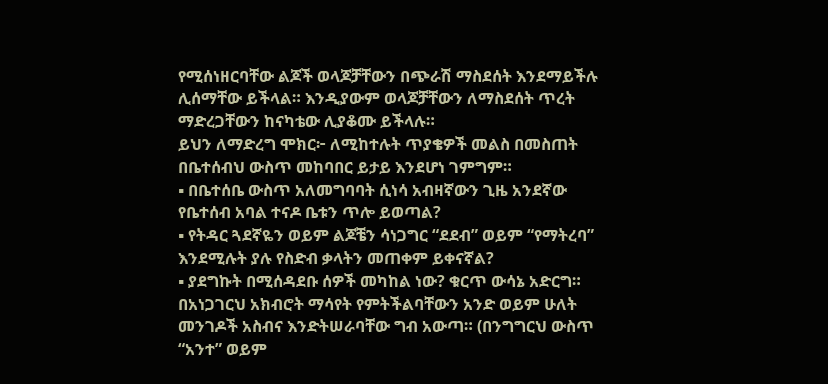የሚሰነዘርባቸው ልጆች ወላጆቻቸውን በጭራሽ ማስደሰት እንደማይችሉ ሊሰማቸው ይችላል። እንዲያውም ወላጆቻቸውን ለማስደሰት ጥረት ማድረጋቸውን ከናካቴው ሊያቆሙ ይችላሉ።
ይህን ለማድረግ ሞክር፦ ለሚከተሉት ጥያቄዎች መልስ በመስጠት በቤተሰብህ ውስጥ መከባበር ይታይ እንደሆነ ገምግም።
▪ በቤተሰቤ ውስጥ አለመግባባት ሲነሳ አብዛኛውን ጊዜ አንደኛው የቤተሰብ አባል ተናዶ ቤቱን ጥሎ ይወጣል?
▪ የትዳር ጓደኛዬን ወይም ልጆቼን ሳነጋግር “ደደብ” ወይም “የማትረባ” እንደሚሉት ያሉ የስድብ ቃላትን መጠቀም ይቀናኛል?
▪ ያደግኩት በሚሰዳደቡ ሰዎች መካከል ነው? ቁርጥ ውሳኔ አድርግ። በአነጋገርህ አክብሮት ማሳየት የምትችልባቸውን አንድ ወይም ሁለት መንገዶች አስብና እንድትሠራባቸው ግብ አውጣ። (በንግግርህ ውስጥ “አንተ” ወይም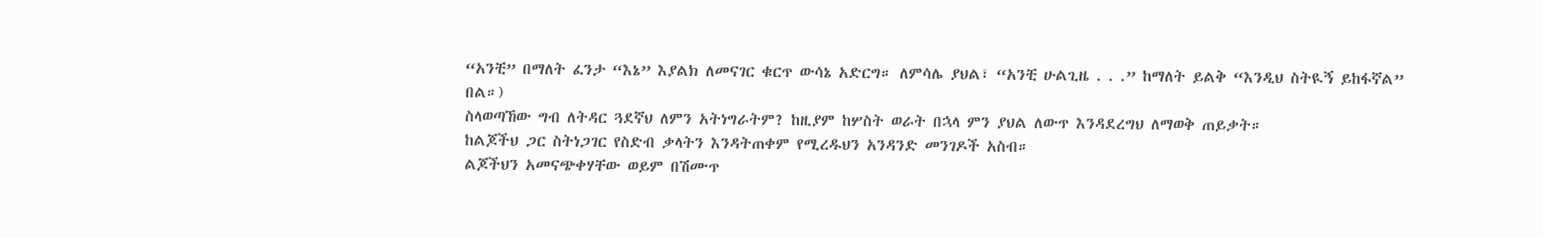“አንቺ” በማለት ፈንታ “እኔ” እያልክ ለመናገር ቁርጥ ውሳኔ አድርግ። ለምሳሌ ያህል፣ “አንቺ ሁልጊዜ . . .” ከማለት ይልቅ “እንዲህ ስትዪኝ ይከፋኛል” በል።)
ስላወጣኸው ግብ ለትዳር ጓደኛህ ለምን አትነግራትም? ከዚያም ከሦስት ወራት በኋላ ምን ያህል ለውጥ እንዳደረግህ ለማወቅ ጠይቃት።
ከልጆችህ ጋር ስትነጋገር የስድብ ቃላትን እንዳትጠቀም የሚረዱህን አንዳንድ መንገዶች አስብ።
ልጆችህን አመናጭቀሃቸው ወይም በሽሙጥ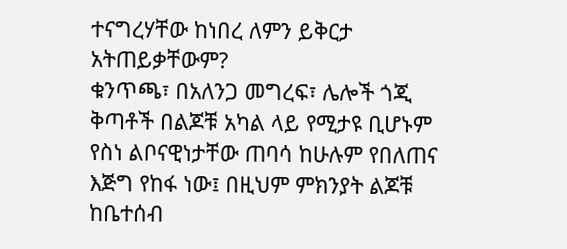ተናግረሃቸው ከነበረ ለምን ይቅርታ አትጠይቃቸውም?
ቁንጥጫ፣ በአለንጋ መግረፍ፣ ሌሎች ጎጂ ቅጣቶች በልጆቹ አካል ላይ የሚታዩ ቢሆኑም የስነ ልቦናዊነታቸው ጠባሳ ከሁሉም የበለጠና እጅግ የከፋ ነው፤ በዚህም ምክንያት ልጆቹ ከቤተሰብ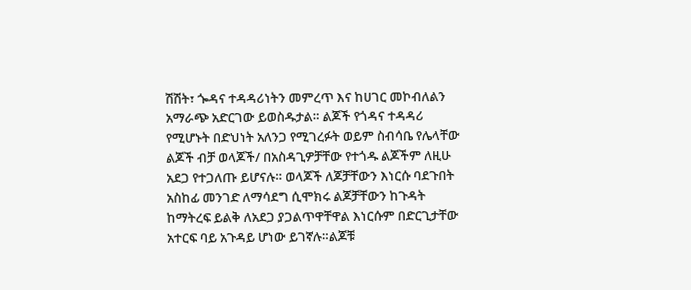ሽሽት፣ ጐዳና ተዳዳሪነትን መምረጥ እና ከሀገር መኮብለልን አማራጭ አድርገው ይወስዱታል። ልጆች የጎዳና ተዳዳሪ የሚሆኑት በድህነት አለንጋ የሚገረፉት ወይም ስብሳቤ የሌላቸው ልጆች ብቻ ወላጆች/ በአስዳጊዎቻቸው የተጎዱ ልጆችም ለዚሁ አደጋ የተጋለጡ ይሆናሉ። ወላጆች ለጆቻቸውን እነርሱ ባደጉበት አስከፊ መንገድ ለማሳደግ ሲሞክሩ ልጆቻቸውን ከጉዳት ከማትረፍ ይልቅ ለአደጋ ያጋልጥዋቸዋል እነርሱም በድርጊታቸው አተርፍ ባይ አጉዳይ ሆነው ይገኛሉ።ልጆቹ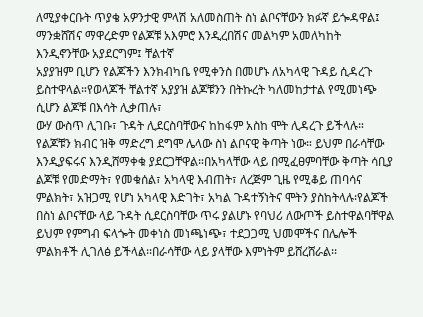ለሚያቀርቡት ጥያቄ አዎንታዊ ምላሽ አለመስጠት ስነ ልቦናቸውን ክፉኛ ይጐዳዋል፤ ማንቋሸሽና ማዋረድም የልጆቹ አእምሮ እንዲረበሽና መልካም አመለካከት እንዲኖንቸው አያደርግም፤ ቸልተኛ
አያያዝም ቢሆን የልጆችን እንክብካቤ የሚቀንስ በመሆኑ ለአካላዊ ጉዳይ ሲዳረጉ ይስተዋላል።የወላጆች ቸልተኛ አያያዝ ልጆቹንን በትኩረት ካለመከታተል የሚመነጭ ሲሆን ልጆቹ በእሳት ሊቃጠሉ፣
ውሃ ውስጥ ሊገቡ፣ ጉዳት ሊደርስባቸውና ከከፋም አስከ ሞት ሊዳረጉ ይችላሉ። የልጆቹን ክብር ዝቅ ማድረግ ደግሞ ሌላው ስነ ልቦናዊ ቅጣት ነው። ይህም በራሳቸው እንዲያፍሩና እንዲሸማቀቁ ያደርጋቸዋል።በአካላቸው ላይ በሚፈፀምባቸው ቅጣት ሳቢያ ልጆቹ የመድማት፣ የመቁሰል፣ አካላዊ እብጠት፣ ለረጅም ጊዜ የሚቆይ ጠባሳና ምልክት፣ አዝጋሚ የሆነ አካላዊ እድገት፣ አካል ጉዳተኝነትና ሞትን ያስከትላሉ፡የልጆች በስነ ልቦናቸው ላይ ጉዳት ሲደርስባቸው ጥሩ ያልሆኑ የባህሪ ለውጦች ይስተዋልባቸዋል
ይህም የምግብ ፍላጐት መቀነስ መነጫነጭ፣ ተደጋጋሚ ህመሞችና በሌሎች ምልክቶች ሊገለፅ ይችላል፡፡በራሳቸው ላይ ያላቸው እምነትም ይሸረሸራል፡፡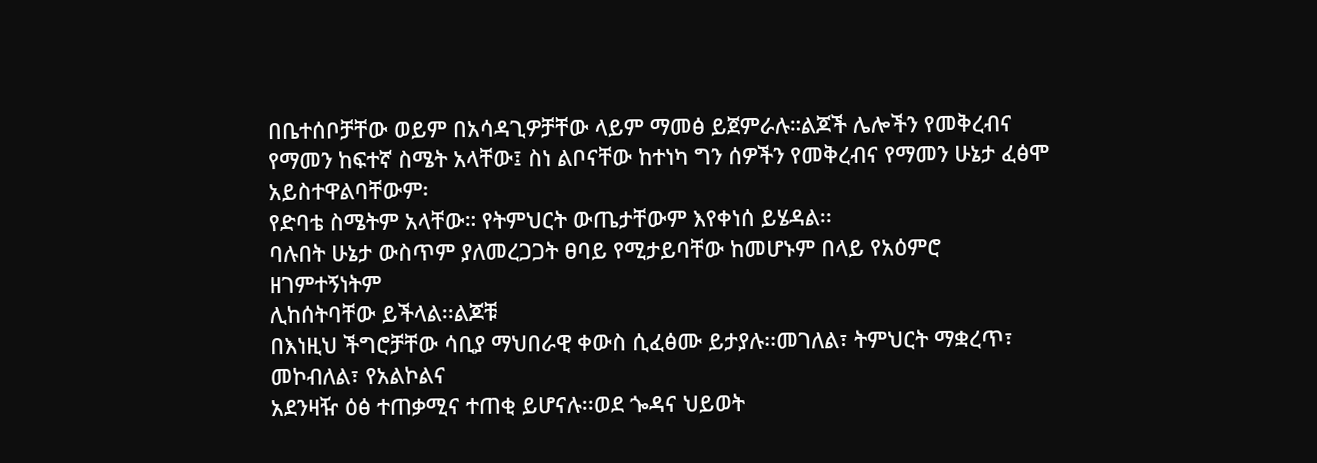በቤተሰቦቻቸው ወይም በአሳዳጊዎቻቸው ላይም ማመፅ ይጀምራሉ።ልጆች ሌሎችን የመቅረብና የማመን ከፍተኛ ስሜት አላቸው፤ ስነ ልቦናቸው ከተነካ ግን ሰዎችን የመቅረብና የማመን ሁኔታ ፈፅሞ አይስተዋልባቸውም፡
የድባቴ ስሜትም አላቸው። የትምህርት ውጤታቸውም እየቀነሰ ይሄዳል፡፡
ባሉበት ሁኔታ ውስጥም ያለመረጋጋት ፀባይ የሚታይባቸው ከመሆኑም በላይ የአዕምሮ ዘገምተኝነትም
ሊከሰትባቸው ይችላል፡፡ልጆቹ
በእነዚህ ችግሮቻቸው ሳቢያ ማህበራዊ ቀውስ ሲፈፅሙ ይታያሉ፡፡መገለል፣ ትምህርት ማቋረጥ፣ መኮብለል፣ የአልኮልና
አደንዛዥ ዕፅ ተጠቃሚና ተጠቂ ይሆናሉ፡፡ወደ ጐዳና ህይወት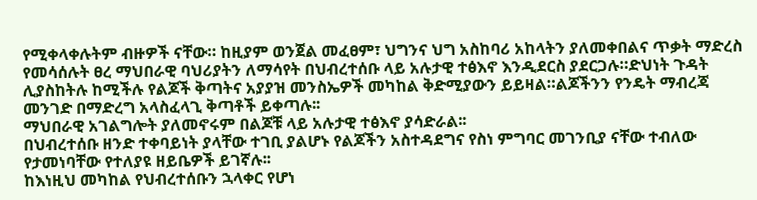የሚቀላቀሉትም ብዙዎች ናቸው። ከዚያም ወንጀል መፈፀም፣ ህግንና ህግ አስከባሪ አከላትን ያለመቀበልና ጥቃት ማድረስ የመሳሰሉት ፀረ ማህበራዊ ባህሪያትን ለማሳየት በህብረተሰቡ ላይ አሉታዊ ተፅእኖ እንዲደርስ ያደርጋሉ።ድህነት ጉዳት ሊያስከትሉ ከሚችሉ የልጆች ቅጣትና አያያዝ መንስኤዎች መካከል ቅድሚያውን ይይዛል።ልጆችንን የንዴት ማብረጃ መንገድ በማድረግ አላስፈላጊ ቅጣቶች ይቀጣሉ፡፡
ማህበራዊ አገልግሎት ያለመኖሩም በልጆቹ ላይ አሉታዊ ተፅእኖ ያሳድራል፡፡
በህብረተሰቡ ዘንድ ተቀባይነት ያላቸው ተገቢ ያልሆኑ የልጆችን አስተዳደግና የስነ ምግባር መገንቢያ ናቸው ተብለው የታመነባቸው የተለያዩ ዘይቤዎች ይገኛሉ፡፡
ከእነዚህ መካከል የህብረተሰቡን ኋላቀር የሆነ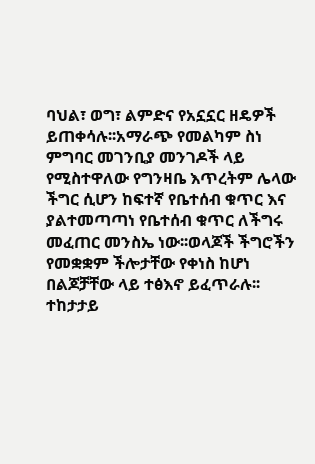ባህል፣ ወግ፣ ልምድና የአኗኗር ዘዴዎች ይጠቀሳሉ፡፡አማራጭ የመልካም ስነ ምግባር መገንቢያ መንገዶች ላይ የሚስተዋለው የግንዛቤ እጥረትም ሌላው
ችግር ሲሆን ከፍተኛ የቤተሰብ ቁጥር እና ያልተመጣጣነ የቤተሰብ ቁጥር ለችግሩ መፈጠር መንስኤ ነው፡፡ወላጆች ችግሮችን የመቋቋም ችሎታቸው የቀነስ ከሆነ በልጆቻቸው ላይ ተፅእኖ ይፈጥራሉ፡፡ተከታታይ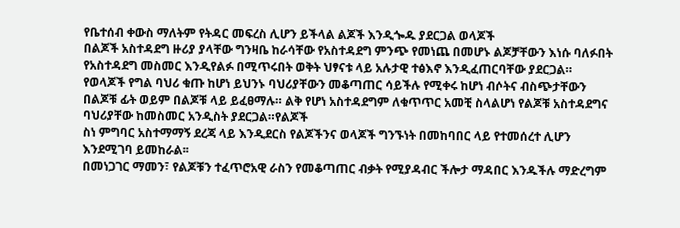የቤተሰብ ቀውስ ማለትም የትዳር መፍረስ ሊሆን ይችላል ልጆች እንዲጐዱ ያደርጋል ወላጆች
በልጆች አስተዳደግ ዙሪያ ያላቸው ግንዛቤ ከራሳቸው የአስተዳደግ ምንጭ የመነጨ በመሆኑ ልጆቻቸውን እነሱ ባለፉበት የአስተዳደግ መስመር እንዲየልፉ በሚጥሩበት ወቅት ህፃናቱ ላይ አሉታዊ ተፅእኖ እንዲፈጠርባቸው ያደርጋል። የወላጆች የግል ባህሪ ቁጡ ከሆነ ይህንኑ ባህሪያቸውን መቆጣጠር ሳይችሉ የሚቀሩ ከሆነ ብሶትና ብስጭታቸውን በልጆቹ ፊት ወይም በልጆቹ ላይ ይፈፀማሉ። ልቅ የሆነ አስተዳደግም ለቁጥጥር አመቺ ስላልሆነ የልጆቹ አስተዳደግና ባህሪያቸው ከመስመር አንዲስት ያደርጋል።የልጆች
ስነ ምግባር አስተማማኝ ደረጃ ላይ እንዲደርስ የልጆችንና ወላጆች ግንኙነት በመከባበር ላይ የተመሰረተ ሊሆን እንደሚገባ ይመከራል፡፡
በመነጋገር ማመን፣ የልጆቹን ተፈጥሮአዊ ራስን የመቆጣጠር ብቃት የሚያዳብር ችሎታ ማዳበር እንዱችሉ ማድረግም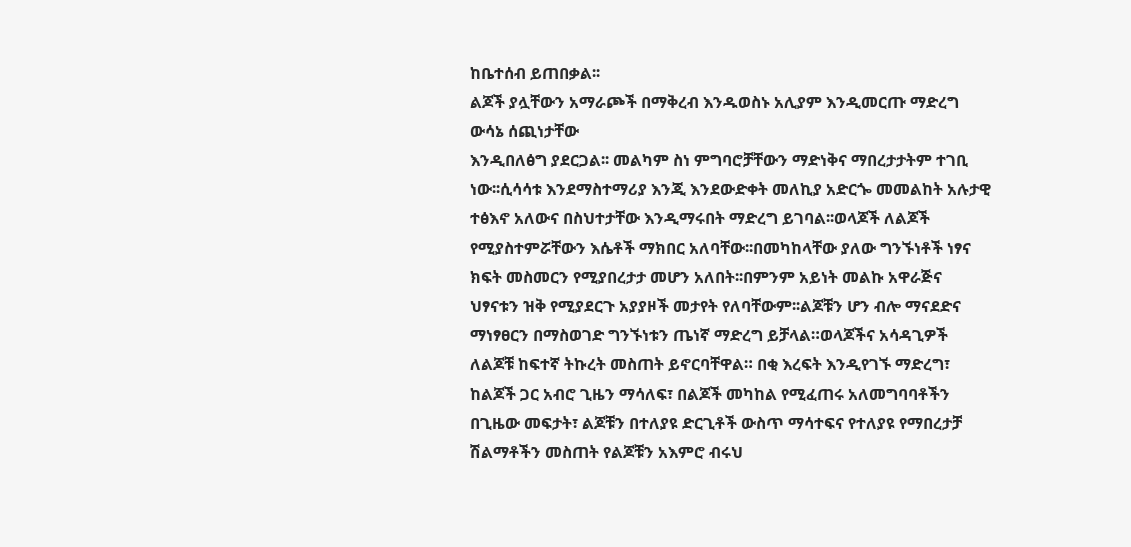ከቤተሰብ ይጠበቃል፡፡
ልጆች ያሏቸውን አማራጮች በማቅረብ እንዱወስኑ አሊያም እንዲመርጡ ማድረግ ውሳኔ ሰጪነታቸው
እንዲበለፅግ ያደርጋል፡፡ መልካም ስነ ምግባሮቻቸውን ማድነቅና ማበረታታትም ተገቢ ነው፡፡ሲሳሳቱ እንደማስተማሪያ እንጂ እንደውድቀት መለኪያ አድርጐ መመልከት አሉታዊ ተፅእኖ አለውና በስህተታቸው እንዲማሩበት ማድረግ ይገባል፡፡ወላጆች ለልጆች የሚያስተምሯቸውን እሴቶች ማክበር አለባቸው፡፡በመካከላቸው ያለው ግንኙነቶች ነፃና ክፍት መስመርን የሚያበረታታ መሆን አለበት፡፡በምንም አይነት መልኩ አዋራጅና ህፃናቱን ዝቅ የሚያደርጉ አያያዞች መታየት የለባቸውም፡፡ልጆቹን ሆን ብሎ ማናደድና ማነፃፀርን በማስወገድ ግንኙነቱን ጤነኛ ማድረግ ይቻላል።ወላጆችና አሳዳጊዎች ለልጆቹ ከፍተኛ ትኩረት መስጠት ይኖርባቸዋል። በቂ እረፍት እንዲየገኙ ማድረግ፣ ከልጆች ጋር አብሮ ጊዜን ማሳለፍ፣ በልጆች መካከል የሚፈጠሩ አለመግባባቶችን በጊዜው መፍታት፣ ልጆቹን በተለያዩ ድርጊቶች ውስጥ ማሳተፍና የተለያዩ የማበረታቻ ሽልማቶችን መስጠት የልጆቹን አእምሮ ብሩህ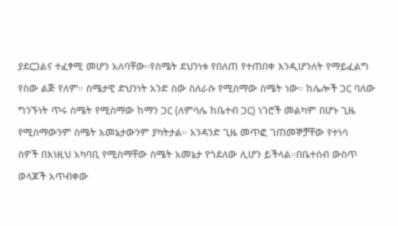ያደርጋልና ተፈፃሚ መሆን አለባቸው።የስሜት ደህንነቱ የበለጠ የተጠበቀ እንዲሆንለት የማይፈልግ የስው ልጅ የለም። ስሜታዊ ድህንነት አንድ ስው ስለራሱ የሚስማው ስሜት ነው። ከሌሎች ጋር ባለው ግንኙነት ጥሩ ስሜት የሚስማው ከማን ጋር (ለምሳሌ ከቤተብ ጋር) ነገሮች መልካም በሆኑ ጊዜ የሚስማውንም ስሜት አመኔታውንም ያካትታል። አንዳንድ ጊዜ መጥፎ ገጠመኞቻቸው የተነሳ
ስዎች በእነዚህ አካባቢ የሚስማቸው ስሜት አመኔታ የጎደለው ሊሆን ይችላል።በቤተስብ ውስጥ ወላጆች አጥብቀው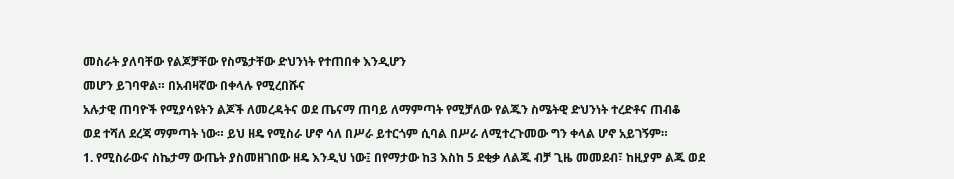መስራት ያለባቸው የልጆቻቸው የስሜታቸው ድህንነት የተጠበቀ እንዲሆን
መሆን ይገባዋል። በአብዛኛው በቀላሉ የሚረበሹና
አሉታዊ ጠባዮች የሚያሳዩትን ልጆች ለመረዳትና ወደ ጤናማ ጠባይ ለማምጣት የሚቻለው የልጁን ስሜትዊ ድህንነት ተረድቶና ጠብቆ
ወደ ተሻለ ደረጃ ማምጣት ነው። ይህ ዘዴ የሚስራ ሆኖ ሳለ በሥራ ይተርጎም ሲባል በሥራ ለሚተረጉመው ግን ቀላል ሆኖ አይገኝም።
1. የሚስራውና ስኬታማ ውጤት ያስመዘገበው ዘዴ እንዲህ ነው፤ በየማታው ከ3 እስከ 5 ደቂቃ ለልጁ ብቻ ጊዜ መመደብ፣ ከዚያም ልጁ ወደ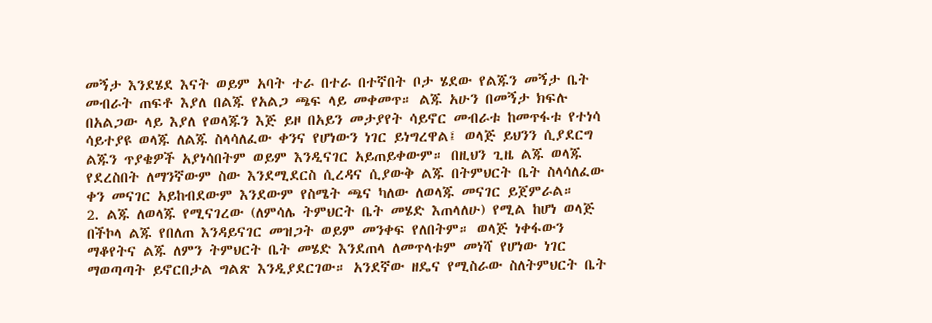መኝታ እንደሄደ እናት ወይም አባት ተራ በተራ በተኛበት ቦታ ሄደው የልጁን መኝታ ቤት መብራት ጠፍቶ እያለ በልጁ የአልጋ ጫፍ ላይ መቀመጥ። ልጁ አሁን በመኝታ ክፍሉ በአልጋው ላይ እያለ የወላጁን እጅ ይዞ በአይን መታያየት ሳይኖር መብራቱ ከመጥፋቱ የተነሳ ሳይተያዩ ወላጁ ለልጁ ስላሳለፈው ቀንና የሆነውን ነገር ይነግረዋል፤ ወላጅ ይህንን ሲያደርግ ልጁን ጥያቄዎች አያነሳበትም ወይም እንዲናገር አይጠይቀውም። በዚህን ጊዜ ልጁ ወላጁ የደረስበት ለማንኛውም ስው እንደሚደርስ ሲረዳና ሲያውቅ ልጁ በትምህርት ቤት ስላሳለፈው ቀን መናገር አይከብደውም እንደውም የስሜት ጫና ካለው ለወላጁ መናገር ይጀምራል።
2. ልጁ ለወላጁ የሚናገረው (ለምሳሌ ትምህርት ቤት መሄድ እጠላለሁ) የሚል ከሆነ ወላጅ በችኮላ ልጁ የበለጠ እንዳይናገር መዝጋት ወይም መንቀፍ የለበትም። ወላጅ ነቀፋውን ማቆየትና ልጁ ለምን ትምህርት ቤት መሄድ እንደጠላ ለመጥላቱም መነሻ የሆነው ነገር ማወጣጣት ይኖርበታል ግልጽ እንዲያደርገው። አንደኛው ዘዴና የሚስራው ስለትምህርት ቤት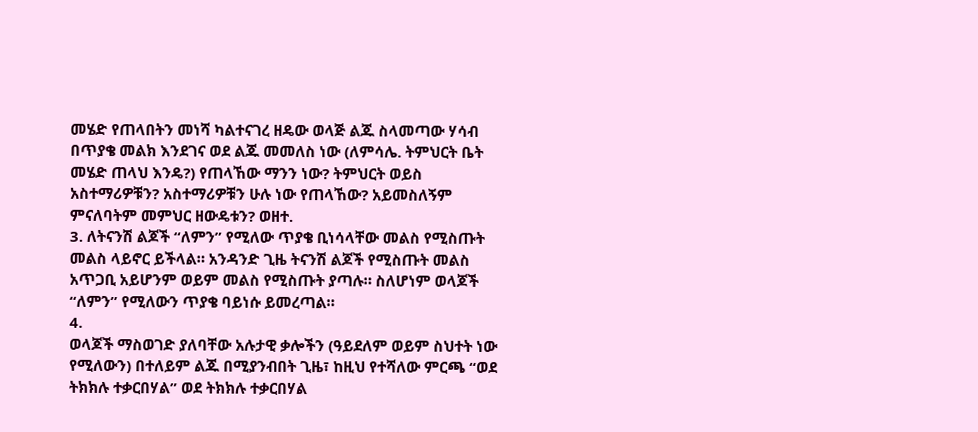መሄድ የጠላበትን መነሻ ካልተናገረ ዘዴው ወላጅ ልጁ ስላመጣው ሃሳብ በጥያቄ መልክ እንደገና ወደ ልጁ መመለስ ነው (ለምሳሌ. ትምህርት ቤት መሄድ ጠላህ እንዴ?) የጠላኸው ማንን ነው? ትምህርት ወይስ አስተማሪዎቹን? አስተማሪዎቹን ሁሉ ነው የጠላኸው? አይመስለኝም ምናለባትም መምህር ዘውዴቱን? ወዘተ.
3. ለትናንሽ ልጆች “ለምን” የሚለው ጥያቄ ቢነሳላቸው መልስ የሚስጡት መልስ ላይኖር ይችላል። አንዳንድ ጊዜ ትናንሽ ልጆች የሚስጡት መልስ አጥጋቢ አይሆንም ወይም መልስ የሚስጡት ያጣሉ። ስለሆነም ወላጆች “ለምን” የሚለውን ጥያቄ ባይነሱ ይመረጣል።
4.
ወላጆች ማስወገድ ያለባቸው አሉታዊ ቃሎችን (ዓይደለም ወይም ስህተት ነው የሚለውን) በተለይም ልጁ በሚያንብበት ጊዜ፣ ከዚህ የተሻለው ምርጫ “ወደ ትክክሉ ተቃርበሃል” ወደ ትክክሉ ተቃርበሃል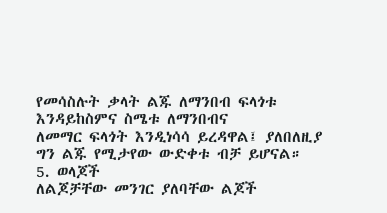የመሳስሉት ቃላት ልጁ ለማንበብ ፍላጎቱ እንዳይከስምና ስሜቱ ለማንበብና
ለመማር ፍላጎት እንዲነሳሳ ይረዳዋል፤ ያለበለዚያ ግን ልጁ የሚታየው ውድቀቱ ብቻ ይሆናል።
5. ወላጆች
ለልጆቻቸው መንገር ያለባቸው ልጆች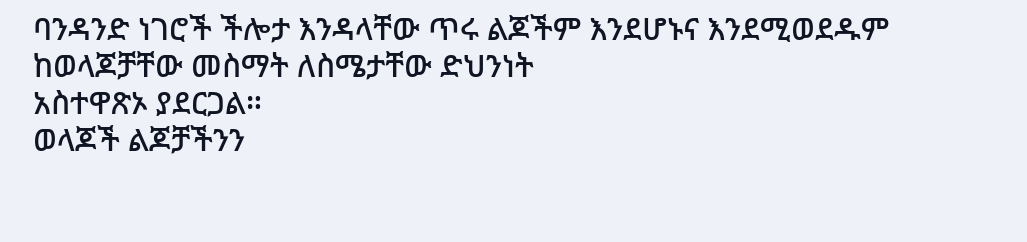ባንዳንድ ነገሮች ችሎታ እንዳላቸው ጥሩ ልጆችም እንደሆኑና እንደሚወደዱም ከወላጆቻቸው መስማት ለስሜታቸው ድህንነት
አስተዋጽኦ ያደርጋል።
ወላጆች ልጆቻችንን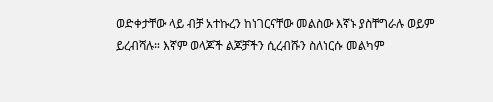ወድቀታቸው ላይ ብቻ አተኩረን ከነገርናቸው መልስው እኛኑ ያስቸግራሉ ወይም ይረብሻሉ። እኛም ወላጆች ልጆቻችን ሲረብሹን ስለነርሱ መልካም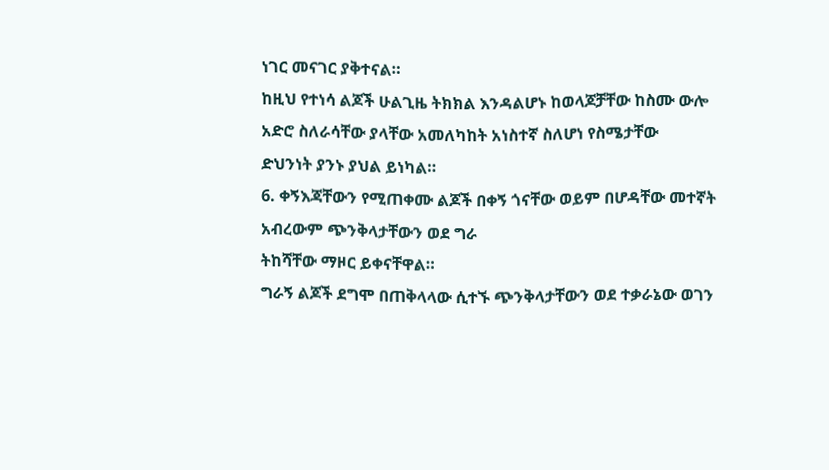ነገር መናገር ያቅተናል።
ከዚህ የተነሳ ልጆች ሁልጊዜ ትክክል እንዳልሆኑ ከወላጆቻቸው ከስሙ ውሎ አድሮ ስለራሳቸው ያላቸው አመለካከት አነስተኛ ስለሆነ የስሜታቸው
ድህንነት ያንኑ ያህል ይነካል።
6. ቀኝእጃቸውን የሚጠቀሙ ልጆች በቀኝ ጎናቸው ወይም በሆዳቸው መተኛት አብረውም ጭንቅላታቸውን ወደ ግራ
ትከሻቸው ማዞር ይቀናቸዋል።
ግራኝ ልጆች ደግሞ በጠቅላላው ሲተኙ ጭንቅላታቸውን ወደ ተቃራኔው ወገን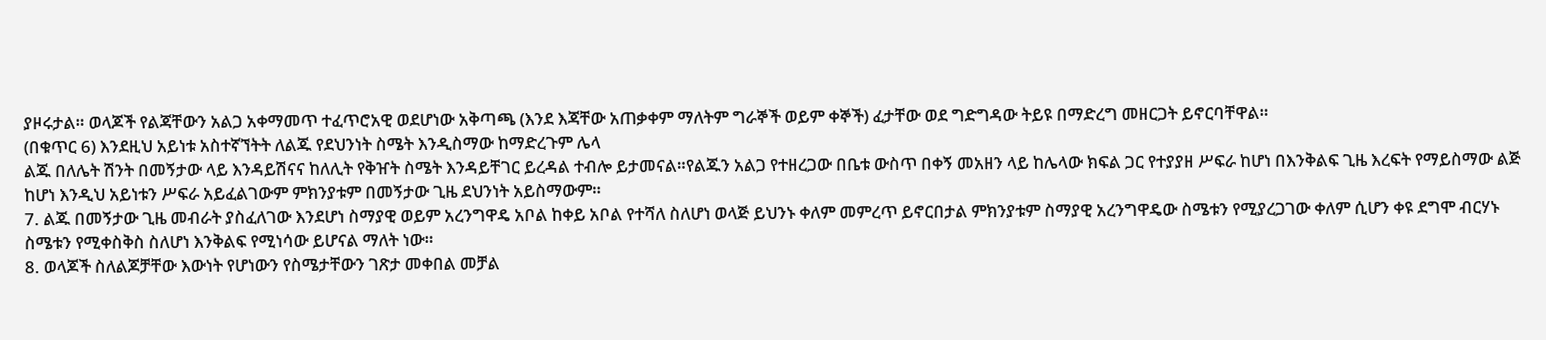ያዞሩታል። ወላጆች የልጃቸውን አልጋ አቀማመጥ ተፈጥሮአዊ ወደሆነው አቅጣጫ (እንደ እጃቸው አጠቃቀም ማለትም ግራኞች ወይም ቀኞች) ፈታቸው ወደ ግድግዳው ትይዩ በማድረግ መዘርጋት ይኖርባቸዋል።
(በቁጥር 6) እንደዚህ አይነቱ አስተኛኘትት ለልጁ የደህንነት ስሜት እንዲስማው ከማድረጉም ሌላ
ልጁ በለሌት ሽንት በመኝታው ላይ እንዳይሽናና ከለሊት የቅዠት ስሜት እንዳይቸገር ይረዳል ተብሎ ይታመናል።የልጁን አልጋ የተዘረጋው በቤቱ ውስጥ በቀኝ መአዘን ላይ ከሌላው ክፍል ጋር የተያያዘ ሥፍራ ከሆነ በእንቅልፍ ጊዜ እረፍት የማይስማው ልጅ ከሆነ እንዲህ አይነቱን ሥፍራ አይፈልገውም ምክንያቱም በመኝታው ጊዜ ደህንነት አይስማውም።
7. ልጁ በመኝታው ጊዜ መብራት ያስፈለገው እንደሆነ ስማያዊ ወይም አረንግዋዴ አቦል ከቀይ አቦል የተሻለ ስለሆነ ወላጅ ይህንኑ ቀለም መምረጥ ይኖርበታል ምክንያቱም ስማያዊ አረንግዋዴው ስሜቱን የሚያረጋገው ቀለም ሲሆን ቀዩ ደግሞ ብርሃኑ ስሜቱን የሚቀስቅስ ስለሆነ እንቅልፍ የሚነሳው ይሆናል ማለት ነው።
8. ወላጆች ስለልጆቻቸው እውነት የሆነውን የስሜታቸውን ገጽታ መቀበል መቻል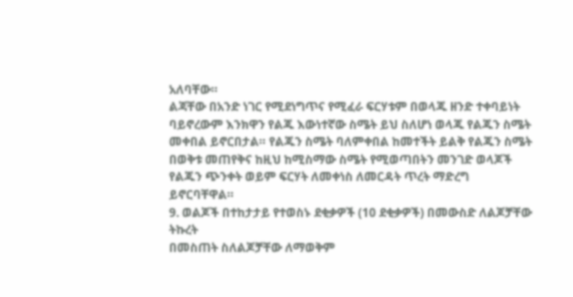አለባቸው።
ልጃቸው በአንድ ነገር የሚደነግጥና የሚፈራ ፍርሃቱም በወላጁ ዘንድ ተቀባይነት ባይኖረውም እንክዋን የልጁ እውነተኛው ስሜት ይህ ስለሆነ ወላጁ የልጁን ስሜት መቀበል ይኖርበታል። የልጁን ስሜት ባለምቀበል ከመተችት ይልቅ የልጁን ስሜት በወቅቱ መጠየቅና ከዚህ ከሚስማው ስሜት የሚወጣበትን መንገድ ወላጆች
የልጁን ጭንቀት ወይም ፍርሃት ለመቀነስ ለመርዳት ጥረት ማድረግ
ይኖርባቸዋል።
9. ወልጆች በተከታታይ የተወስኑ ደቂቃዎች (10 ደቂቃዎች) በመውስድ ለልጆቻቸው ትኩረት
በመስጠት ስለልጆቻቸው ለማወቅም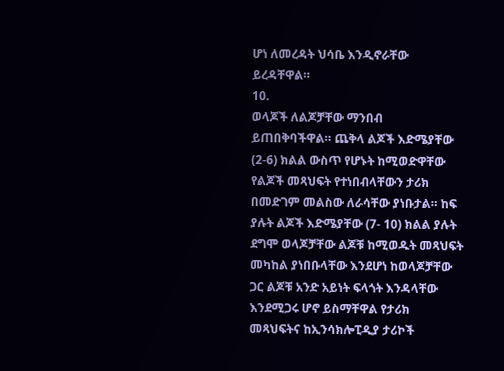ሆነ ለመረዳት ህሳቤ እንዲኖራቸው ይረዳቸዋል።
10.
ወላጆች ለልጆቻቸው ማንበብ ይጠበቅባችዋል። ጨቅላ ልጆች እድሜያቸው (2-6) ክልል ውስጥ የሆኑት ከሚወድዋቸው የልጆች መጻህፍት የተነበብላቸውን ታሪክ በመድገም መልስው ለራሳቸው ያነቡታል። ከፍ ያሉት ልጆች እድሜያቸው (7- 10) ክልል ያሉት ደግሞ ወላጆቻቸው ልጆቹ ከሚወዱት መጻህፍት
መካከል ያነበቡላቸው እንደሆነ ከወላጆቻቸው ጋር ልጆቹ አንድ አይነት ፍላጎት እንዳላቸው እንደሚጋሩ ሆኖ ይስማቸዋል የታሪክ መጻህፍትና ከኢንሳክሎፒዲያ ታሪኮች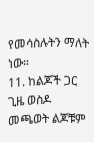የመሳስሉትን ማለት ነው።
11. ከልጆች ጋር ጊዜ ወስዶ መጫወት ልጆቹም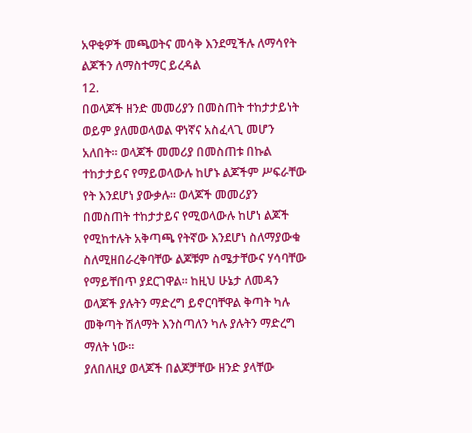አዋቂዎች መጫወትና መሳቅ እንደሚችሉ ለማሳየት ልጆችን ለማስተማር ይረዳል
12.
በወላጆች ዘንድ መመሪያን በመስጠት ተከታታይነት ወይም ያለመወላወል ዋነኛና አስፈላጊ መሆን አለበት። ወላጆች መመሪያ በመስጠቱ በኩል ተከታታይና የማይወላውሉ ከሆኑ ልጆችም ሥፍራቸው የት እንደሆነ ያውቃሉ። ወላጆች መመሪያን በመስጠት ተከታታይና የሚወላውሉ ከሆነ ልጆች የሚከተሉት አቅጣጫ የትኛው እንደሆነ ስለማያውቁ ስለሚዘበራረቅባቸው ልጆቹም ስሜታቸውና ሃሳባቸው የማይቸበጥ ያደርገዋል። ከዚህ ሁኔታ ለመዳን ወላጆች ያሉትን ማድረግ ይኖርባቸዋል ቅጣት ካሉ መቅጣት ሽለማት እንስጣለን ካሉ ያሉትን ማድረግ ማለት ነው።
ያለበለዚያ ወላጆች በልጆቻቸው ዘንድ ያላቸው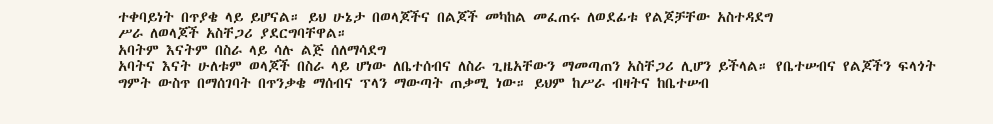ተቀባይነት በጥያቄ ላይ ይሆናል። ይህ ሁኔታ በወላጆችና በልጆች መካከል መፈጠሩ ለወደፊቱ የልጆቻቸው አስተዳደግ
ሥራ ለወላጆች አስቸጋሪ ያደርግባቸዋል።
አባትም እናትም በስራ ላይ ሳሉ ልጅ ሰለማሳደግ
አባትና እናት ሁለቱም ወላጆች በስራ ላይ ሆነው ለቤተሰብና ለስራ ጊዜአቸውን ማመጣጠን አስቸጋሪ ሊሆን ይችላል። የቤተሠብና የልጆችን ፍላጎት ግምት ውስጥ በማሰገባት በጥንቃቄ ማሰብና ፕላን ማውጣት ጠቃሚ ነው። ይህም ከሥራ ብዛትና ከቤተሠብ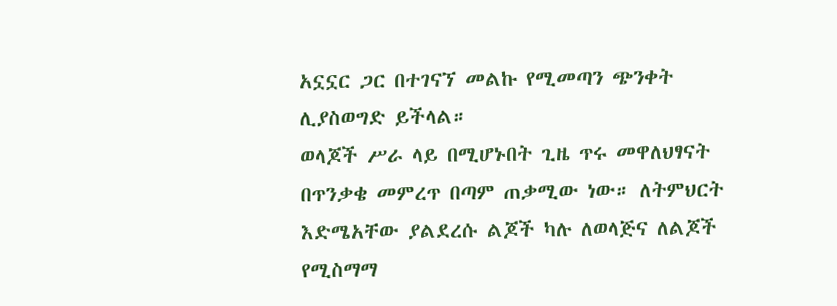አኗኗር ጋር በተገናኘ መልኩ የሚመጣን ጭንቀት ሊያስወግድ ይችላል።
ወላጆች ሥራ ላይ በሚሆኑበት ጊዜ ጥሩ መዋለህፃናት በጥንቃቄ መምረጥ በጣም ጠቃሚው ነው። ለትምህርት እድሜአቸው ያልደረሱ ልጆች ካሉ ለወላጅና ለልጆች የሚስማማ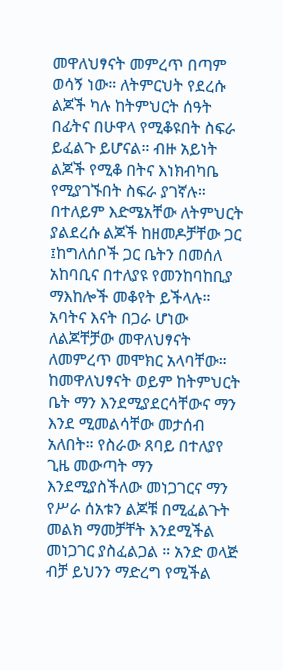መዋለህፃናት መምረጥ በጣም ወሳኝ ነው። ለትምርህት የደረሱ ልጆች ካሉ ከትምህርት ሰዓት በፊትና በሁዋላ የሚቆዩበት ስፍራ ይፈልጉ ይሆናል። ብዙ አይነት ልጆች የሚቆ በትና እነክብካቤ የሚያገኙበት ስፍራ ያገኛሉ። በተለይም እድሜአቸው ለትምህርት ያልደረሱ ልጆች ከዘመዶቻቸው ጋር ፤ከግለሰቦች ጋር ቤትን በመሰለ አከባቢና በተለያዩ የመንከባከቢያ ማእከሎች መቆየት ይችላሉ።
አባትና እናት በጋራ ሆነው ለልጆቸቻው መዋለህፃናት ለመምረጥ መሞክር አላባቸው። ከመዋለህፃናት ወይም ከትምህርት ቤት ማን እንደሚያደርሳቸውና ማን እንደ ሚመልሳቸው መታሰብ አለበት። የስራው ጸባይ በተለያየ ጊዜ መውጣት ማን እንደሚያስችለው መነጋገርና ማን የሥራ ሰአቱን ልጆቹ በሚፈልጉት መልክ ማመቻቸት እንደሚችል መነጋገር ያስፈልጋል ። አንድ ወላጅ ብቻ ይህንን ማድረግ የሚችል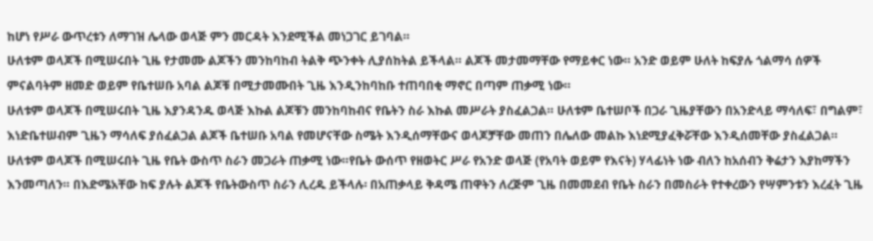ከሆነ የሥራ ውጥረቱን ለማገዝ ሌላው ወላጅ ምን መርዳት እንደሚችል መነጋገር ይገባል።
ሁለቱም ወላጆች በሚሠሩበት ጊዜ የታመሙ ልጆችን መንከባከብ ትልቅ ጭንቀት ሊያሰከትል ይችላል። ልጆች መታመማቸው የማይቀር ነው። አንድ ወይም ሁለት ከፍያሉ ጎልማሳ ሰዎች ምናልባትም ዘመድ ወይም የቤተሠቡ አባል ልጆቹ በሚታመሙበት ጊዜ እንዲንከባከቡ ተጠባበቂ ማኖር በጣም ጠቃሚ ነው።
ሁለቱም ወላጆች በሚሠሩበት ጊዜ እያንዳንዱ ወላጅ እኩል ልጆቹን መንከባከብና የቤትን ስራ እኩል መሥራት ያስፈልጋል። ሁለቱም ቤተሠቦች በጋራ ጊዜያቸውን በአንድላይ ማሳለፍ፣ በግልም፣ እነድቤተሠብም ጊዜን ማሳለፍ ያሰፈልጋል ልጆች ቤተሠቡ አባል የመሆናቸው ስሜት እንዲሰማቸውና ወላጆቻቸው መጠን በሌለው መልኩ እነደሚያፈቅሯቸው እንዲሰመቸው ያስፈልጋል።
ሁለቱም ወላጆች በሚሠሩበት ጊዜ የቤት ውስጥ ስራን መጋራት ጠቃሚ ነው።የቤት ውሰጥ የዘወትር ሥራ የአንድ ወላጅ (የአባት ወይም የእናት) ሃላፊነት ነው ብለን ከአሰብን ቅሬታን እያከማችን እንመጣለን። በእድሜአቸው ከፍ ያሉት ልጆች የቤትውስጥ ስራን ሊረዱ ይችላሉ፡ በአጠቃላይ ቅዳሜ ጠዋትን ለረጅም ጊዜ በመመደብ የቤት ስራን በመስራት የተቀረውን የሣምንቱን እረፈት ጊዜ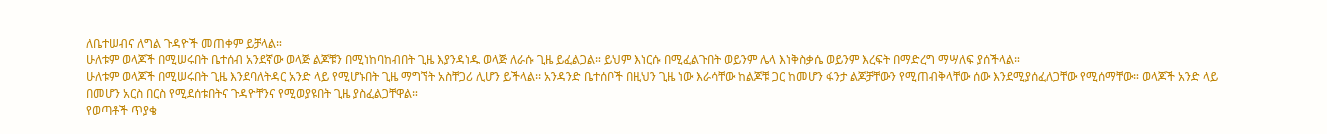ለቤተሠብና ለግል ጉዳዮች መጠቀም ይቻላል።
ሁለቱም ወላጆች በሚሠሩበት ቤተሰብ አንደኛው ወላጅ ልጆቹን በሚነከባከብበት ጊዜ እያንዳነዱ ወላጅ ለራሱ ጊዜ ይፈልጋል። ይህም እነርሱ በሚፈልጉበት ወይንም ሌላ እነቅስቃሴ ወይንም እረፍት በማድረግ ማሣለፍ ያሰችላል።
ሁለቱም ወላጆች በሚሠሩበት ጊዜ እንደባለትዳር አንድ ላይ የሚሆኑበት ጊዜ ማግኘት አስቸጋሪ ሊሆን ይችላል፡፡ አንዳንድ ቤተሰቦች በዚህን ጊዜ ነው እራሳቸው ከልጆቹ ጋር ከመሆን ፋንታ ልጆቻቸውን የሚጠብቅላቸው ሰው እንደሚያሰፈለጋቸው የሚሰማቸው። ወላጆች አንድ ላይ በመሆን አርስ በርስ የሚደሰቱበትና ጉዳዮቸንና የሚወያዩበት ጊዜ ያስፈልጋቸዋል።
የወጣቶች ጥያቄ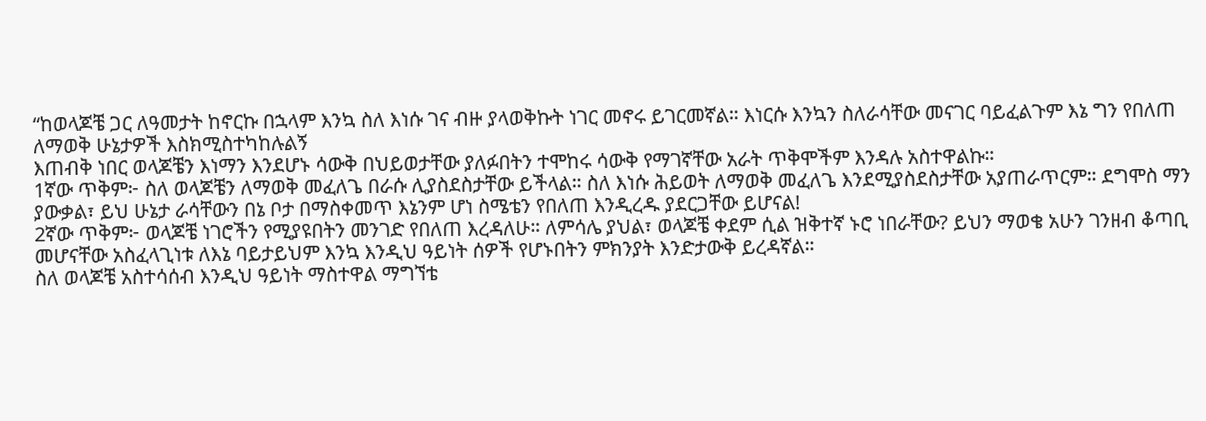“ከወላጆቼ ጋር ለዓመታት ከኖርኩ በኋላም እንኳ ስለ እነሱ ገና ብዙ ያላወቅኩት ነገር መኖሩ ይገርመኛል። እነርሱ እንኳን ስለራሳቸው መናገር ባይፈልጉም እኔ ግን የበለጠ ለማወቅ ሁኔታዎች እስክሚስተካከሉልኝ
እጠብቅ ነበር ወላጆቼን እነማን እንደሆኑ ሳውቅ በህይወታቸው ያለፉበትን ተሞከሩ ሳውቅ የማገኛቸው አራት ጥቅሞችም እንዳሉ አስተዋልኩ።
1ኛው ጥቅም፦ ስለ ወላጆቼን ለማወቅ መፈለጌ በራሱ ሊያስደስታቸው ይችላል። ስለ እነሱ ሕይወት ለማወቅ መፈለጌ እንደሚያስደስታቸው አያጠራጥርም። ደግሞስ ማን ያውቃል፣ ይህ ሁኔታ ራሳቸውን በኔ ቦታ በማስቀመጥ እኔንም ሆነ ስሜቴን የበለጠ እንዲረዱ ያደርጋቸው ይሆናል!
2ኛው ጥቅም፦ ወላጆቼ ነገሮችን የሚያዩበትን መንገድ የበለጠ እረዳለሁ። ለምሳሌ ያህል፣ ወላጆቼ ቀደም ሲል ዝቅተኛ ኑሮ ነበራቸው? ይህን ማወቄ አሁን ገንዘብ ቆጣቢ መሆናቸው አስፈላጊነቱ ለእኔ ባይታይህም እንኳ እንዲህ ዓይነት ሰዎች የሆኑበትን ምክንያት እንድታውቅ ይረዳኛል።
ስለ ወላጆቼ አስተሳሰብ እንዲህ ዓይነት ማስተዋል ማግኘቴ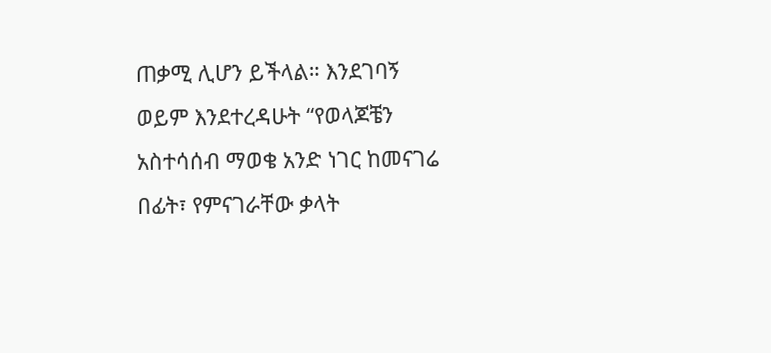ጠቃሚ ሊሆን ይችላል። እንደገባኝ
ወይም እንደተረዳሁት “የወላጆቼን አስተሳሰብ ማወቄ አንድ ነገር ከመናገሬ በፊት፣ የምናገራቸው ቃላት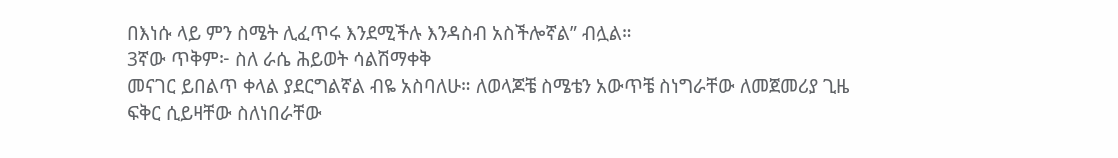በእነሱ ላይ ምን ስሜት ሊፈጥሩ እንደሚችሉ እንዳስብ አስችሎኛል” ብሏል።
3ኛው ጥቅም፦ ስለ ራሴ ሕይወት ሳልሽማቀቅ
መናገር ይበልጥ ቀላል ያደርግልኛል ብዬ አስባለሁ። ለወላጆቼ ስሜቴን አውጥቼ ስነግራቸው ለመጀመሪያ ጊዜ ፍቅር ሲይዛቸው ስለነበራቸው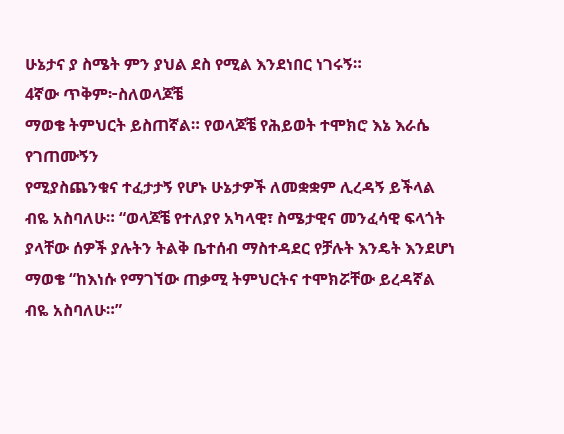ሁኔታና ያ ስሜት ምን ያህል ደስ የሚል እንደነበር ነገሩኝ።
4ኛው ጥቅም፦ስለወላጆቼ
ማወቄ ትምህርት ይስጠኛል። የወላጆቼ የሕይወት ተሞክሮ እኔ እራሴ የገጠሙኝን
የሚያስጨንቁና ተፈታታኝ የሆኑ ሁኔታዎች ለመቋቋም ሊረዳኝ ይችላል ብዬ አስባለሁ። “ወላጆቼ የተለያየ አካላዊ፣ ስሜታዊና መንፈሳዊ ፍላጎት ያላቸው ሰዎች ያሉትን ትልቅ ቤተሰብ ማስተዳደር የቻሉት እንዴት እንደሆነ ማወቄ “ከእነሱ የማገኘው ጠቃሚ ትምህርትና ተሞክሯቸው ይረዳኛል ብዬ አስባለሁ።”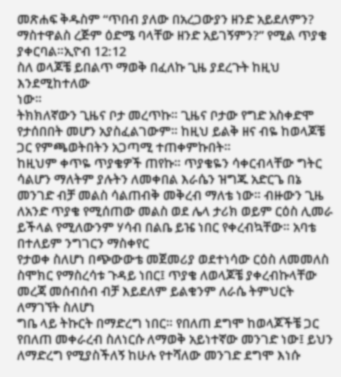መጽሐፍ ቅዱስም “ጥበብ ያለው በአረጋውያን ዘንድ አይደለምን? ማስተዋልስ ረጅም ዕድሜ ባላቸው ዘንድ አይገኝምን?” የሚል ጥያቄ ያቀርባል።ኢዮብ 12:12
ስለ ወላጆቼ ይበልጥ ማወቅ በፈለኩ ጊዜ ያደረጉት ከዚህ እንደሚከተለው
ነው።
ትክክለኛውን ጊዜና ቦታ መረጥኩ። ጊዜና ቦታው የግድ አስቀድሞ የታሰበበት መሆን አያስፈልገውም። ከዚህ ይልቅ ዘና ብዬ ከወላጆቼ ጋር የምጫወትበትን አጋጣሚ ተጠቀምኩበት።
ከዚህም ቀጥዬ ጥያቄዎች ጠየኩ። ጥያቄዬን ሳቀርብላቸው ግትር ሳልሆን ማለትም ያሉትን ለመቀበል እራሴን ዝግጁ አድርጌ በኔ መንገድ ብቻ መልስ ሳልጠብቅ መቅረብ ማለቴ ነው። ብዙውን ጊዜ ለአንድ ጥያቄ የሚሰጠው መልስ ወደ ሌላ ታሪክ ወይም ርዕስ ሊመራ ይችላል የሚለውንም ሃሳብ በልቤ ይዤ ነበር የቀረብኳቸው። አባቴ በተለይም ንግገርን ማስቀየር
የታወቀ ስለሆነ በጭውውቴ መጀመሪያ ወደተነሳው ርዕስ ለመመለስ ስሞክር የማስረሳቱ ጉዳይ ነበር፤ ጥያቄ ለወላጆቼ ያቀረብኩላቸው
መረጃ መሰብሰብ ብቻ እይደለም ይልቁንም ለራሴ ትምህርት ለማገኘት ስለሆነ
ግቤ ላይ ትኩርት በማድረግ ነበር። የበለጠ ደግሞ ከወላጆችቼ ጋር የበለጠ መቀራረብ ስለነርሱ ለማወቅ አይነተኛው መንገድ ነው፤ ይህን ለማድረግ የሚያስችለኝ ከሁሉ የተሻለው መንገድ ደግሞ እነሱ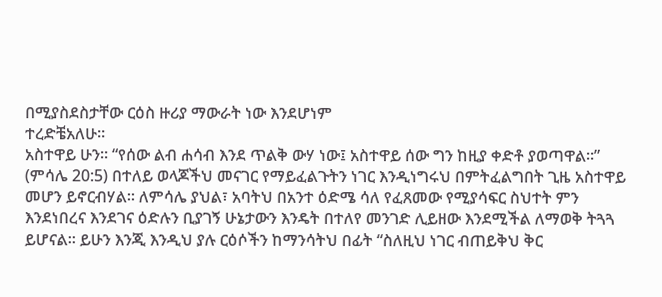በሚያስደስታቸው ርዕስ ዙሪያ ማውራት ነው እንደሆነም
ተረድቼአለሁ።
አስተዋይ ሁን። “የሰው ልብ ሐሳብ እንደ ጥልቅ ውሃ ነው፤ አስተዋይ ሰው ግን ከዚያ ቀድቶ ያወጣዋል።” (ምሳሌ 20:5) በተለይ ወላጆችህ መናገር የማይፈልጉትን ነገር እንዲነግሩህ በምትፈልግበት ጊዜ አስተዋይ መሆን ይኖርብሃል። ለምሳሌ ያህል፣ አባትህ በአንተ ዕድሜ ሳለ የፈጸመው የሚያሳፍር ስህተት ምን እንደነበረና እንደገና ዕድሉን ቢያገኝ ሁኔታውን እንዴት በተለየ መንገድ ሊይዘው እንደሚችል ለማወቅ ትጓጓ ይሆናል። ይሁን እንጂ እንዲህ ያሉ ርዕሶችን ከማንሳትህ በፊት “ስለዚህ ነገር ብጠይቅህ ቅር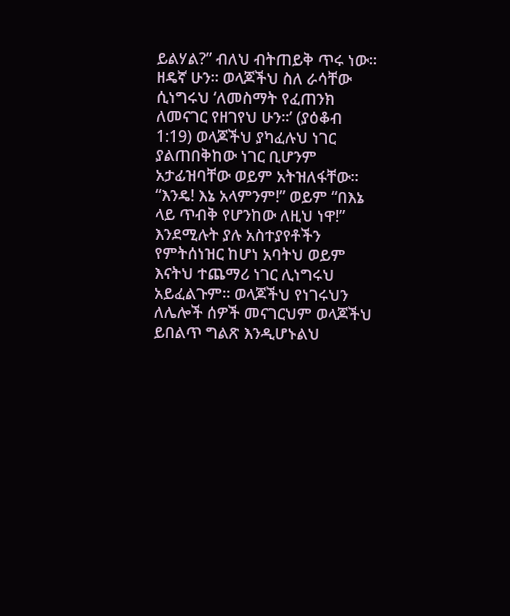ይልሃል?” ብለህ ብትጠይቅ ጥሩ ነው።
ዘዴኛ ሁን። ወላጆችህ ስለ ራሳቸው ሲነግሩህ ‘ለመስማት የፈጠንክ ለመናገር የዘገየህ ሁን።’ (ያዕቆብ 1:19) ወላጆችህ ያካፈሉህ ነገር ያልጠበቅከው ነገር ቢሆንም አታፊዝባቸው ወይም አትዝለፋቸው። “እንዴ! እኔ አላምንም!” ወይም “በእኔ ላይ ጥብቅ የሆንከው ለዚህ ነዋ!” እንደሚሉት ያሉ አስተያየቶችን የምትሰነዝር ከሆነ አባትህ ወይም እናትህ ተጨማሪ ነገር ሊነግሩህ አይፈልጉም። ወላጆችህ የነገሩህን ለሌሎች ሰዎች መናገርህም ወላጆችህ ይበልጥ ግልጽ እንዲሆኑልህ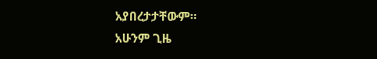አያበረታታቸውም።
አሁንም ጊዜ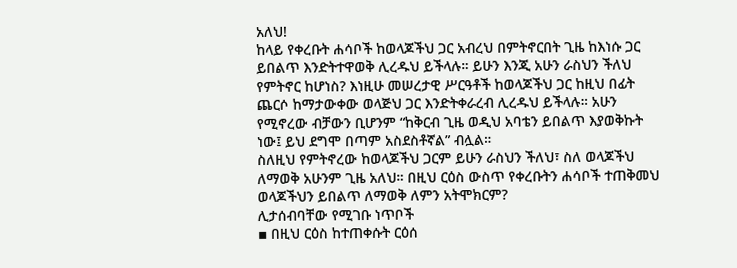አለህ!
ከላይ የቀረቡት ሐሳቦች ከወላጆችህ ጋር አብረህ በምትኖርበት ጊዜ ከእነሱ ጋር ይበልጥ እንድትተዋወቅ ሊረዱህ ይችላሉ። ይሁን እንጂ አሁን ራስህን ችለህ የምትኖር ከሆነስ? እነዚሁ መሠረታዊ ሥርዓቶች ከወላጆችህ ጋር ከዚህ በፊት ጨርሶ ከማታውቀው ወላጅህ ጋር እንድትቀራረብ ሊረዱህ ይችላሉ። አሁን የሚኖረው ብቻውን ቢሆንም “ከቅርብ ጊዜ ወዲህ አባቴን ይበልጥ እያወቅኩት ነው፤ ይህ ደግሞ በጣም አስደስቶኛል” ብሏል።
ስለዚህ የምትኖረው ከወላጆችህ ጋርም ይሁን ራስህን ችለህ፣ ስለ ወላጆችህ ለማወቅ አሁንም ጊዜ አለህ። በዚህ ርዕስ ውስጥ የቀረቡትን ሐሳቦች ተጠቅመህ ወላጆችህን ይበልጥ ለማወቅ ለምን አትሞክርም?
ሊታሰብባቸው የሚገቡ ነጥቦች
▪ በዚህ ርዕስ ከተጠቀሱት ርዕሰ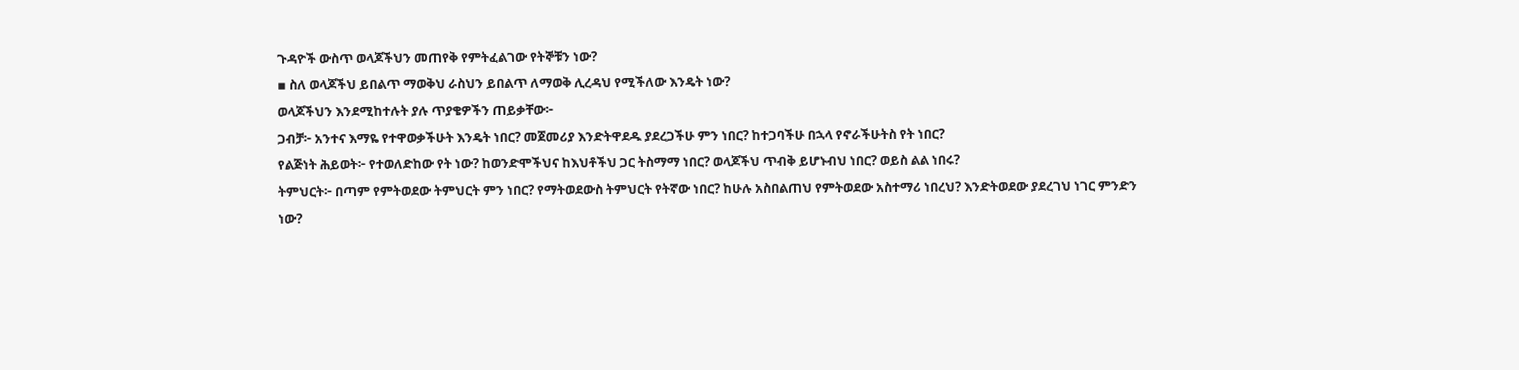ጉዳዮች ውስጥ ወላጆችህን መጠየቅ የምትፈልገው የትኞቹን ነው?
▪ ስለ ወላጆችህ ይበልጥ ማወቅህ ራስህን ይበልጥ ለማወቅ ሊረዳህ የሚችለው እንዴት ነው?
ወላጆችህን እንደሚከተሉት ያሉ ጥያቄዎችን ጠይቃቸው፦
ጋብቻ፦ አንተና እማዬ የተዋወቃችሁት እንዴት ነበር? መጀመሪያ እንድትዋደዱ ያደረጋችሁ ምን ነበር? ከተጋባችሁ በኋላ የኖራችሁትስ የት ነበር?
የልጅነት ሕይወት፦ የተወለድከው የት ነው? ከወንድሞችህና ከእህቶችህ ጋር ትስማማ ነበር? ወላጆችህ ጥብቅ ይሆኑብህ ነበር? ወይስ ልል ነበሩ?
ትምህርት፦ በጣም የምትወደው ትምህርት ምን ነበር? የማትወደውስ ትምህርት የትኛው ነበር? ከሁሉ አስበልጠህ የምትወደው አስተማሪ ነበረህ? እንድትወደው ያደረገህ ነገር ምንድን ነው?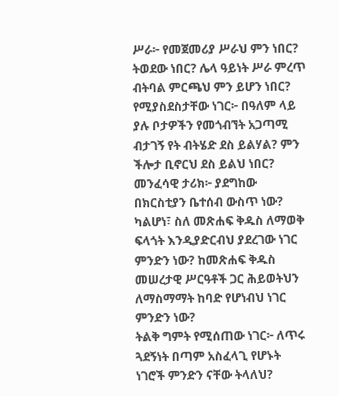ሥራ፦ የመጀመሪያ ሥራህ ምን ነበር? ትወደው ነበር? ሌላ ዓይነት ሥራ ምረጥ ብትባል ምርጫህ ምን ይሆን ነበር?
የሚያስደስታቸው ነገር፦ በዓለም ላይ ያሉ ቦታዎችን የመጎብኘት አጋጣሚ ብታገኝ የት ብትሄድ ደስ ይልሃል? ምን ችሎታ ቢኖርህ ደስ ይልህ ነበር?
መንፈሳዊ ታሪክ፦ ያደግከው በክርስቲያን ቤተሰብ ውስጥ ነው? ካልሆነ፣ ስለ መጽሐፍ ቅዱስ ለማወቅ ፍላጎት እንዲያድርብህ ያደረገው ነገር ምንድን ነው? ከመጽሐፍ ቅዱስ መሠረታዊ ሥርዓቶች ጋር ሕይወትህን ለማስማማት ከባድ የሆነብህ ነገር ምንድን ነው?
ትልቅ ግምት የሚሰጠው ነገር፦ ለጥሩ ጓደኝነት በጣም አስፈላጊ የሆኑት ነገሮች ምንድን ናቸው ትላለህ?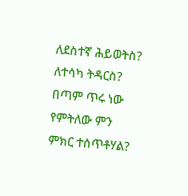ለደስተኛ ሕይወትስ? ለተሳካ ትዳርስ? በጣም ጥሩ ነው የምትለው ምን ምክር ተሰጥቶሃል?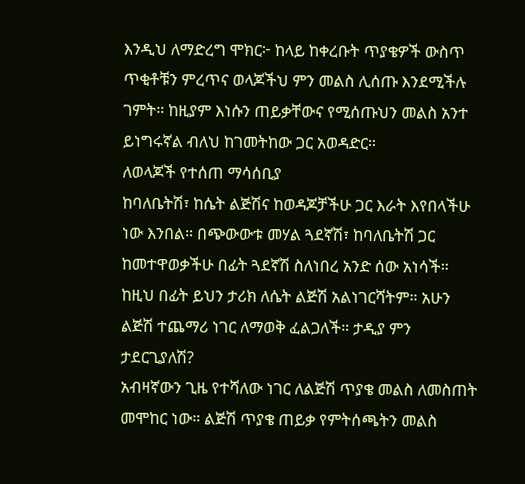እንዲህ ለማድረግ ሞክር፦ ከላይ ከቀረቡት ጥያቄዎች ውስጥ ጥቂቶቹን ምረጥና ወላጆችህ ምን መልስ ሊሰጡ እንደሚችሉ ገምት። ከዚያም እነሱን ጠይቃቸውና የሚሰጡህን መልስ አንተ ይነግሩኛል ብለህ ከገመትከው ጋር አወዳድር።
ለወላጆች የተሰጠ ማሳሰቢያ
ከባለቤትሽ፣ ከሴት ልጅሽና ከወዳጆቻችሁ ጋር እራት እየበላችሁ ነው እንበል። በጭውውቱ መሃል ጓደኛሽ፣ ከባለቤትሽ ጋር ከመተዋወቃችሁ በፊት ጓደኛሽ ስለነበረ አንድ ሰው አነሳች። ከዚህ በፊት ይህን ታሪክ ለሴት ልጅሽ አልነገርሻትም። አሁን ልጅሽ ተጨማሪ ነገር ለማወቅ ፈልጋለች። ታዲያ ምን ታደርጊያለሽ?
አብዛኛውን ጊዜ የተሻለው ነገር ለልጅሽ ጥያቄ መልስ ለመስጠት መሞከር ነው። ልጅሽ ጥያቄ ጠይቃ የምትሰጫትን መልስ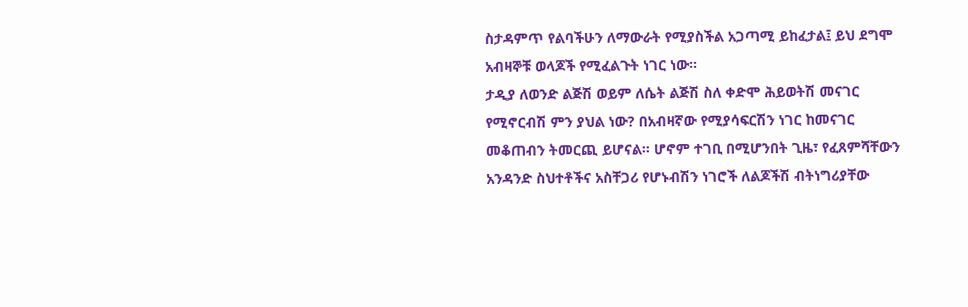ስታዳምጥ የልባችሁን ለማውራት የሚያስችል አጋጣሚ ይከፈታል፤ ይህ ደግሞ አብዛኞቹ ወላጆች የሚፈልጉት ነገር ነው።
ታዲያ ለወንድ ልጅሽ ወይም ለሴት ልጅሽ ስለ ቀድሞ ሕይወትሽ መናገር የሚኖርብሽ ምን ያህል ነው? በአብዛኛው የሚያሳፍርሽን ነገር ከመናገር መቆጠብን ትመርጪ ይሆናል። ሆኖም ተገቢ በሚሆንበት ጊዜ፣ የፈጸምሻቸውን አንዳንድ ስህተቶችና አስቸጋሪ የሆኑብሽን ነገሮች ለልጆችሽ ብትነግሪያቸው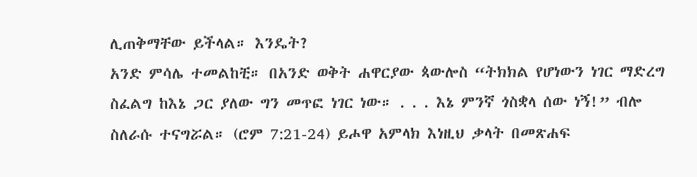ሊጠቅማቸው ይችላል። እንዴት?
አንድ ምሳሌ ተመልከቺ። በአንድ ወቅት ሐዋርያው ጳውሎስ “ትክክል የሆነውን ነገር ማድረግ ስፈልግ ከእኔ ጋር ያለው ግን መጥፎ ነገር ነው። . . . እኔ ምንኛ ጎስቋላ ሰው ነኝ!” ብሎ ስለራሱ ተናግሯል። (ሮም 7:21-24) ይሖዋ አምላክ እነዚህ ቃላት በመጽሐፍ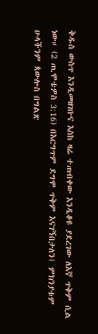ቅዱስ ውስጥ እንዲመዘገቡና እስከ ዛሬ ተጠብቀው እንዲቆዩ ያደረገው ለእኛ ጥቅም ሲል ነው። (2 ጢሞቴዎስ 3:16) በእርግጥም ደግሞ ጥቅም እናገኝበታለን፤ ምክንያቱም ሁላችንም ጳውሎስ በግልጽ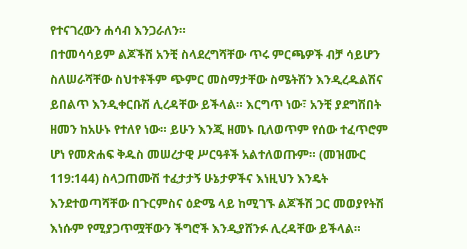የተናገረውን ሐሳብ እንጋራለን።
በተመሳሳይም ልጆችሽ አንቺ ስላደረግሻቸው ጥሩ ምርጫዎች ብቻ ሳይሆን ስለሠራሻቸው ስህተቶችም ጭምር መስማታቸው ስሜትሽን እንዲረዱልሽና ይበልጥ እንዲቀርቡሽ ሊረዳቸው ይችላል። እርግጥ ነው፣ አንቺ ያደግሽበት ዘመን ከአሁኑ የተለየ ነው። ይሁን እንጂ ዘመኑ ቢለወጥም የሰው ተፈጥሮም ሆነ የመጽሐፍ ቅዱስ መሠረታዊ ሥርዓቶች አልተለወጡም። (መዝሙር 119:144) ስላጋጠሙሽ ተፈታታኝ ሁኔታዎችና እነዚህን እንዴት እንደተወጣሻቸው በጉርምስና ዕድሜ ላይ ከሚገኙ ልጆችሽ ጋር መወያየትሽ እነሱም የሚያጋጥሟቸውን ችግሮች እንዲያሸንፉ ሊረዳቸው ይችላል።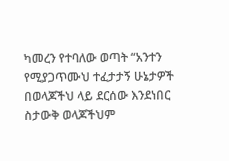ካመረን የተባለው ወጣት “አንተን የሚያጋጥሙህ ተፈታታኝ ሁኔታዎች በወላጆችህ ላይ ደርሰው እንደነበር ስታውቅ ወላጆችህም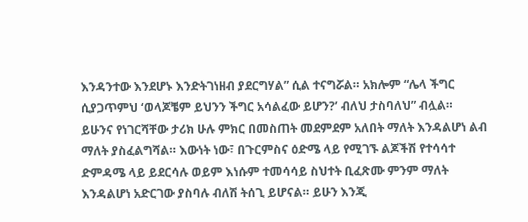እንዳንተው እንደሆኑ እንድትገነዘብ ያደርግሃል” ሲል ተናግሯል። አክሎም “ሌላ ችግር ሲያጋጥምህ ‘ወላጆቼም ይህንን ችግር አሳልፈው ይሆን?’ ብለህ ታስባለህ” ብሏል።
ይሁንና የነገርሻቸው ታሪክ ሁሉ ምክር በመስጠት መደምደም አለበት ማለት እንዳልሆነ ልብ ማለት ያስፈልግሻል። እውነት ነው፣ በጉርምስና ዕድሜ ላይ የሚገኙ ልጆችሽ የተሳሳተ ድምዳሜ ላይ ይደርሳሉ ወይም እነሱም ተመሳሳይ ስህተት ቢፈጽሙ ምንም ማለት እንዳልሆነ አድርገው ያስባሉ ብለሽ ትሰጊ ይሆናል። ይሁን እንጂ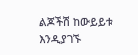ልጆችሽ ከውይይቱ እንዲያገኙ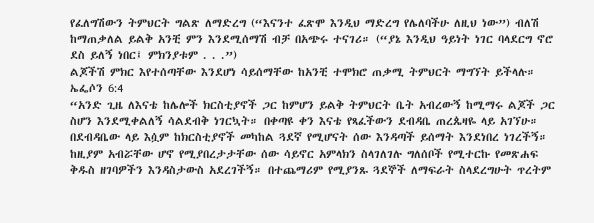የፈለግሽውን ትምህርት ግልጽ ለማድረግ (“እናንተ ፈጽሞ እንዲህ ማድረግ የሌለባችሁ ለዚህ ነው”) ብለሽ ከማጠቃለል ይልቅ አንቺ ምን እንደሚሰማሽ ብቻ በአጭሩ ተናገሪ። (“ያኔ እንዲህ ዓይነት ነገር ባላደርግ ኖሮ ደስ ይለኝ ነበር፤ ምክንያቱም . . .”)
ልጆችሽ ምክር እየተሰጣቸው እንደሆነ ሳይሰማቸው ከአንቺ ተሞክሮ ጠቃሚ ትምህርት ማግኘት ይችላሉ። ኤፌሶን 6:4
“አንድ ጊዜ ለእናቴ ከሌሎች ክርስቲያኖች ጋር ከምሆን ይልቅ ትምህርት ቤት አብረውኝ ከሚማሩ ልጆች ጋር ስሆን እንደሚቀልለኝ ሳልደብቅ ነገርኳት። በቀጣዩ ቀን እናቴ የጻፈችውን ደብዳቤ ጠረጴዛዬ ላይ አገኘሁ። በደብዳቤው ላይ እሷም ከክርስቲያኖች መካከል ጓደኛ የሚሆናት ሰው እንዳጣች ይሰማት እንደነበረ ነገረችኝ። ከዚያም አብሯቸው ሆኖ የሚያበረታታቸው ሰው ሳይኖር አምላክን ስላገለገሉ ግለሰቦች የሚተርኩ የመጽሐፍ ቅዱስ ዘገባዎችን እንዳስታውስ አደረገችኝ። በተጨማሪም የሚያንጹ ጓደኞች ለማፍራት ስላደረግሁት ጥረትም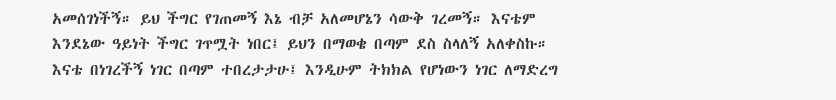አመሰገነችኝ። ይህ ችግር የገጠመኝ እኔ ብቻ አለመሆኔን ሳውቅ ገረመኝ። እናቴም እንደኔው ዓይነት ችግር ገጥሟት ነበር፤ ይህን በማወቄ በጣም ደስ ስላለኝ አለቀስኩ። እናቴ በነገረችኝ ነገር በጣም ተበረታታሁ፤ እንዲሁም ትክክል የሆነውን ነገር ለማድረግ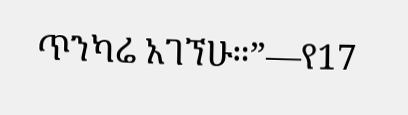ጥንካሬ አገኘሁ።”—የ17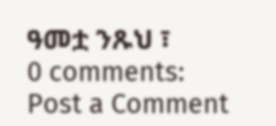ዓመቷ ንጹህ ፣
0 comments:
Post a Comment